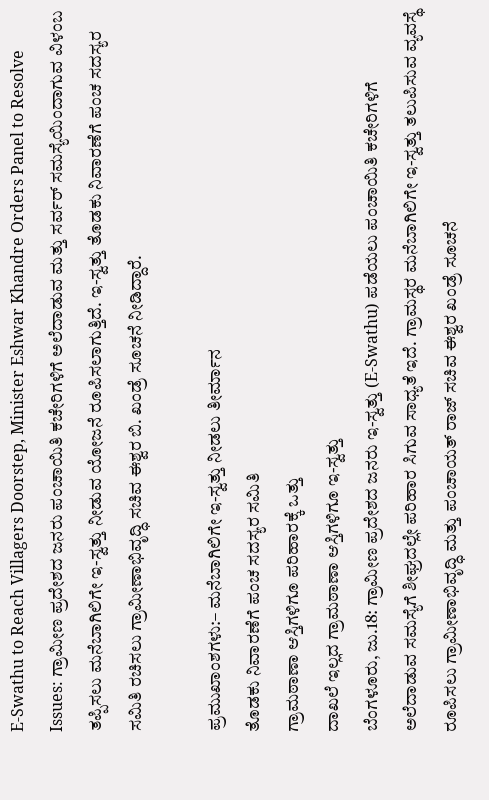E-Swathu to Reach Villagers Doorstep, Minister Eshwar Khandre Orders Panel to Resolve Issues: ಗ್ರಾಮೀಣ ಪ್ರದೇಶದ ಜನರು ಪಂಚಾಯಿತಿ ಕಚೇರಿಗಳಿಗೆ ಅಲೆದಾಡುವ ಮತ್ತು ಸರ್ವರ್ ಸಮಸ್ಯೆಯಿಂದಾಗುವ ವಿಳಂಬ ತಪ್ಪಿಸಲು ಮನೆಬಾಗಿಲಿಗೇ ಇ-ಸ್ವತ್ತು ನೀಡುವ ಯೋಜನೆ ರೂಪಿಸಲಾಗುತ್ತಿದೆ. ಇ-ಸ್ವತ್ತು ತೊಡಕು ನಿವಾರಣೆಗೆ ಪಂಚ ಸದಸ್ಯರ ಸಮಿತಿ ರಚಿಸಲು ಗ್ರಾಮೀಣಾಭಿವೃದ್ಧಿ ಸಚಿವ ಈಶ್ವರ ಬಿ. ಖಂಡ್ರೆ ಸೂಚನೆ ನೀಡಿದ್ದಾರೆ.

ಪ್ರಮುಖಾಂಶಗಳು:– ಮನೆಬಾಗಿಲಿಗೇ ಇ-ಸ್ವತ್ತು ನೀಡಲು ತೀರ್ಮಾನ
ತೊಡಕು ನಿವಾರಣೆಗೆ ಪಂಚ ಸದಸ್ಯರ ಸಮಿತಿ
ಗ್ರಾಮಠಾಣಾ ಆಸ್ತಿಗಳಿಗೂ ಪರಿಹಾರಕ್ಕೆ ಒತ್ತು
ದಾಖಲೆ ಇಲ್ಲದ ಗ್ರಾಮಠಾಣಾ ಆಸ್ತಿಗಳಿಗೂ ಇ-ಸ್ವತ್ತು
ಬೆಂಗಳೂರು, ಜು.18: ಗ್ರಾಮೀಣ ಪ್ರದೇಶದ ಜನರು ಇ-ಸ್ವತ್ತು (E-Swathu) ಪಡೆಯಲು ಪಂಚಾಯಿತಿ ಕಚೇರಿಗಳಿಗೆ ಅಲೆದಾಡುವ ಸಮಸ್ಯೆಗೆ ಶೀಘ್ರದಲ್ಲೇ ಪರಿಹಾರ ಸಿಗುವ ಸಾಧ್ಯತೆ ಇದೆ. ಗ್ರಾಮಸ್ಥರ ಮನೆಬಾಗಿಲಿಗೇ ಇ-ಸ್ವತ್ತು ತಲುಪಿಸುವ ವ್ಯವಸ್ಥೆ ರೂಪಿಸಲು ಗ್ರಾಮೀಣಾಭಿವೃದ್ಧಿ ಮತ್ತು ಪಂಚಾಯತ್ ರಾಜ್ ಸಚಿವ ಈಶ್ವರ ಖಂಡ್ರೆ ಸೂಚನೆ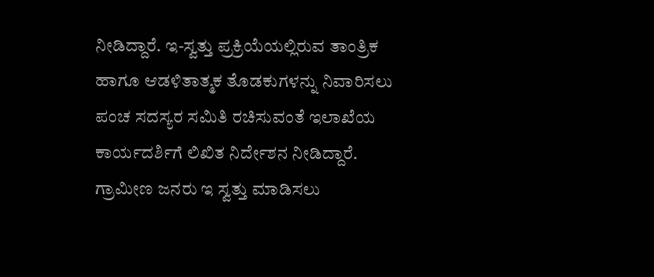ನೀಡಿದ್ದಾರೆ. ಇ-ಸ್ವತ್ತು ಪ್ರಕ್ರಿಯೆಯಲ್ಲಿರುವ ತಾಂತ್ರಿಕ ಹಾಗೂ ಆಡಳಿತಾತ್ಮಕ ತೊಡಕುಗಳನ್ನು ನಿವಾರಿಸಲು ಪಂಚ ಸದಸ್ಯರ ಸಮಿತಿ ರಚಿಸುವಂತೆ ಇಲಾಖೆಯ ಕಾರ್ಯದರ್ಶಿಗೆ ಲಿಖಿತ ನಿರ್ದೇಶನ ನೀಡಿದ್ದಾರೆ.
ಗ್ರಾಮೀಣ ಜನರು ಇ ಸ್ವತ್ತು ಮಾಡಿಸಲು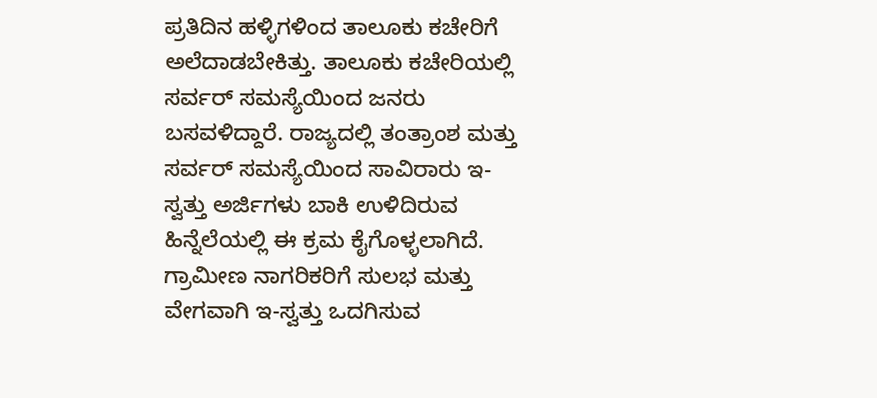ಪ್ರತಿದಿನ ಹಳ್ಳಿಗಳಿಂದ ತಾಲೂಕು ಕಚೇರಿಗೆ ಅಲೆದಾಡಬೇಕಿತ್ತು. ತಾಲೂಕು ಕಚೇರಿಯಲ್ಲಿ ಸರ್ವರ್ ಸಮಸ್ಯೆಯಿಂದ ಜನರು ಬಸವಳಿದ್ದಾರೆ. ರಾಜ್ಯದಲ್ಲಿ ತಂತ್ರಾಂಶ ಮತ್ತು ಸರ್ವರ್ ಸಮಸ್ಯೆಯಿಂದ ಸಾವಿರಾರು ಇ-ಸ್ವತ್ತು ಅರ್ಜಿಗಳು ಬಾಕಿ ಉಳಿದಿರುವ ಹಿನ್ನೆಲೆಯಲ್ಲಿ ಈ ಕ್ರಮ ಕೈಗೊಳ್ಳಲಾಗಿದೆ. ಗ್ರಾಮೀಣ ನಾಗರಿಕರಿಗೆ ಸುಲಭ ಮತ್ತು ವೇಗವಾಗಿ ಇ-ಸ್ವತ್ತು ಒದಗಿಸುವ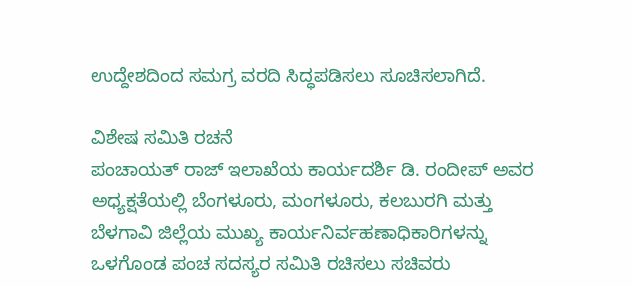ಉದ್ದೇಶದಿಂದ ಸಮಗ್ರ ವರದಿ ಸಿದ್ಧಪಡಿಸಲು ಸೂಚಿಸಲಾಗಿದೆ.

ವಿಶೇಷ ಸಮಿತಿ ರಚನೆ
ಪಂಚಾಯತ್ ರಾಜ್ ಇಲಾಖೆಯ ಕಾರ್ಯದರ್ಶಿ ಡಿ. ರಂದೀಪ್ ಅವರ ಅಧ್ಯಕ್ಷತೆಯಲ್ಲಿ ಬೆಂಗಳೂರು, ಮಂಗಳೂರು, ಕಲಬುರಗಿ ಮತ್ತು ಬೆಳಗಾವಿ ಜಿಲ್ಲೆಯ ಮುಖ್ಯ ಕಾರ್ಯನಿರ್ವಹಣಾಧಿಕಾರಿಗಳನ್ನು ಒಳಗೊಂಡ ಪಂಚ ಸದಸ್ಯರ ಸಮಿತಿ ರಚಿಸಲು ಸಚಿವರು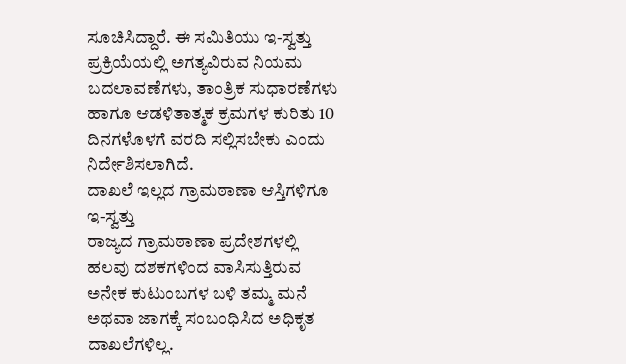ಸೂಚಿಸಿದ್ದಾರೆ. ಈ ಸಮಿತಿಯು ಇ-ಸ್ವತ್ತು ಪ್ರಕ್ರಿಯೆಯಲ್ಲಿ ಅಗತ್ಯವಿರುವ ನಿಯಮ ಬದಲಾವಣೆಗಳು, ತಾಂತ್ರಿಕ ಸುಧಾರಣೆಗಳು ಹಾಗೂ ಆಡಳಿತಾತ್ಮಕ ಕ್ರಮಗಳ ಕುರಿತು 10 ದಿನಗಳೊಳಗೆ ವರದಿ ಸಲ್ಲಿಸಬೇಕು ಎಂದು ನಿರ್ದೇಶಿಸಲಾಗಿದೆ.
ದಾಖಲೆ ಇಲ್ಲದ ಗ್ರಾಮಠಾಣಾ ಆಸ್ತಿಗಳಿಗೂ ಇ-ಸ್ವತ್ತು
ರಾಜ್ಯದ ಗ್ರಾಮಠಾಣಾ ಪ್ರದೇಶಗಳಲ್ಲಿ ಹಲವು ದಶಕಗಳಿಂದ ವಾಸಿಸುತ್ತಿರುವ ಅನೇಕ ಕುಟುಂಬಗಳ ಬಳಿ ತಮ್ಮ ಮನೆ ಅಥವಾ ಜಾಗಕ್ಕೆ ಸಂಬಂಧಿಸಿದ ಅಧಿಕೃತ ದಾಖಲೆಗಳಿಲ್ಲ.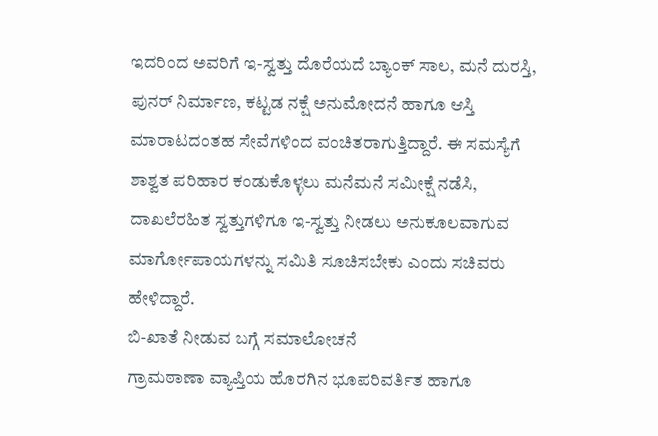ಇದರಿಂದ ಅವರಿಗೆ ಇ-ಸ್ವತ್ತು ದೊರೆಯದೆ ಬ್ಯಾಂಕ್ ಸಾಲ, ಮನೆ ದುರಸ್ತಿ, ಪುನರ್ ನಿರ್ಮಾಣ, ಕಟ್ಟಡ ನಕ್ಷೆ ಅನುಮೋದನೆ ಹಾಗೂ ಆಸ್ತಿ ಮಾರಾಟದಂತಹ ಸೇವೆಗಳಿಂದ ವಂಚಿತರಾಗುತ್ತಿದ್ದಾರೆ. ಈ ಸಮಸ್ಯೆಗೆ ಶಾಶ್ವತ ಪರಿಹಾರ ಕಂಡುಕೊಳ್ಳಲು ಮನೆಮನೆ ಸಮೀಕ್ಷೆ ನಡೆಸಿ, ದಾಖಲೆರಹಿತ ಸ್ವತ್ತುಗಳಿಗೂ ಇ-ಸ್ವತ್ತು ನೀಡಲು ಅನುಕೂಲವಾಗುವ ಮಾರ್ಗೋಪಾಯಗಳನ್ನು ಸಮಿತಿ ಸೂಚಿಸಬೇಕು ಎಂದು ಸಚಿವರು ಹೇಳಿದ್ದಾರೆ.
ಬಿ-ಖಾತೆ ನೀಡುವ ಬಗ್ಗೆ ಸಮಾಲೋಚನೆ
ಗ್ರಾಮಠಾಣಾ ವ್ಯಾಪ್ತಿಯ ಹೊರಗಿನ ಭೂಪರಿವರ್ತಿತ ಹಾಗೂ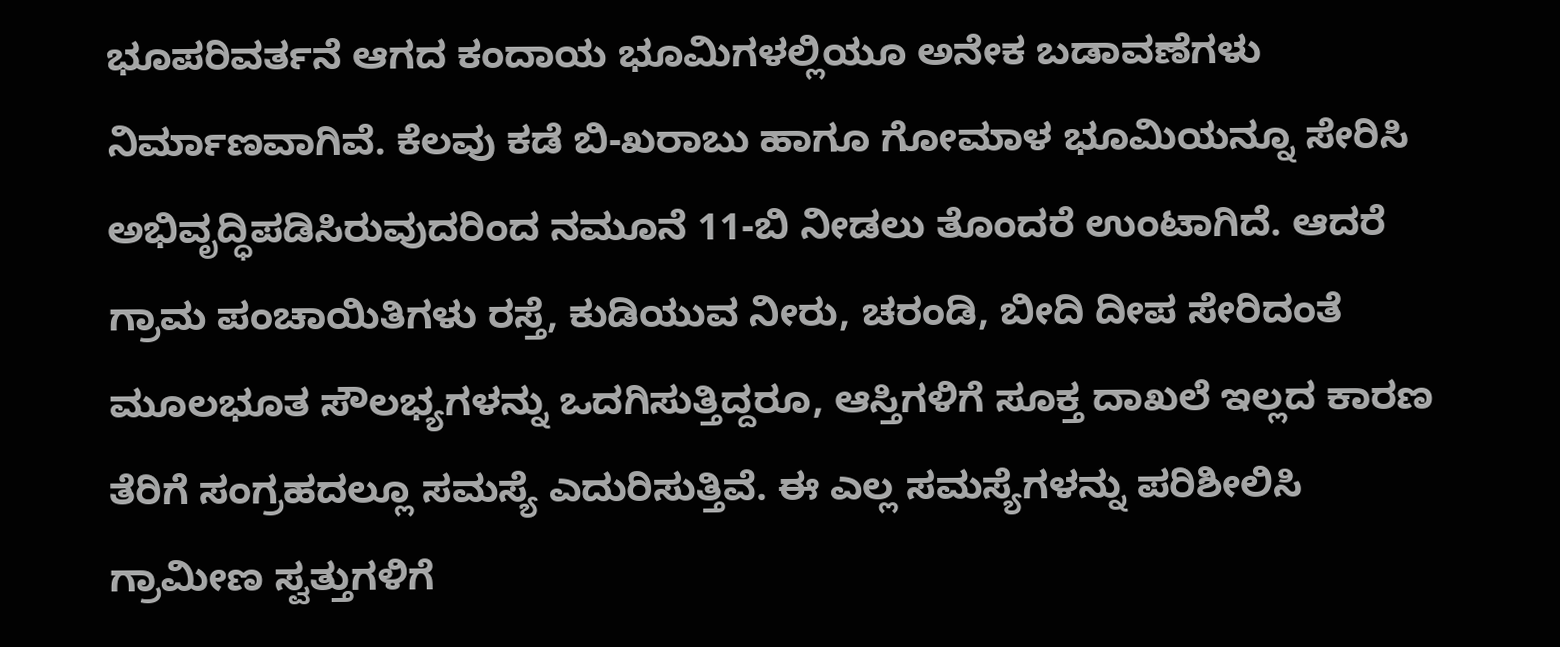ಭೂಪರಿವರ್ತನೆ ಆಗದ ಕಂದಾಯ ಭೂಮಿಗಳಲ್ಲಿಯೂ ಅನೇಕ ಬಡಾವಣೆಗಳು ನಿರ್ಮಾಣವಾಗಿವೆ. ಕೆಲವು ಕಡೆ ಬಿ-ಖರಾಬು ಹಾಗೂ ಗೋಮಾಳ ಭೂಮಿಯನ್ನೂ ಸೇರಿಸಿ ಅಭಿವೃದ್ಧಿಪಡಿಸಿರುವುದರಿಂದ ನಮೂನೆ 11-ಬಿ ನೀಡಲು ತೊಂದರೆ ಉಂಟಾಗಿದೆ. ಆದರೆ ಗ್ರಾಮ ಪಂಚಾಯಿತಿಗಳು ರಸ್ತೆ, ಕುಡಿಯುವ ನೀರು, ಚರಂಡಿ, ಬೀದಿ ದೀಪ ಸೇರಿದಂತೆ ಮೂಲಭೂತ ಸೌಲಭ್ಯಗಳನ್ನು ಒದಗಿಸುತ್ತಿದ್ದರೂ, ಆಸ್ತಿಗಳಿಗೆ ಸೂಕ್ತ ದಾಖಲೆ ಇಲ್ಲದ ಕಾರಣ ತೆರಿಗೆ ಸಂಗ್ರಹದಲ್ಲೂ ಸಮಸ್ಯೆ ಎದುರಿಸುತ್ತಿವೆ. ಈ ಎಲ್ಲ ಸಮಸ್ಯೆಗಳನ್ನು ಪರಿಶೀಲಿಸಿ ಗ್ರಾಮೀಣ ಸ್ವತ್ತುಗಳಿಗೆ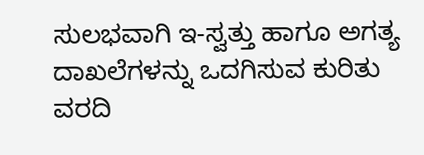ಸುಲಭವಾಗಿ ಇ-ಸ್ವತ್ತು ಹಾಗೂ ಅಗತ್ಯ ದಾಖಲೆಗಳನ್ನು ಒದಗಿಸುವ ಕುರಿತು ವರದಿ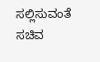ಸಲ್ಲಿಸುವಂತೆ ಸಚಿವ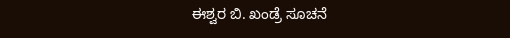ಈಶ್ವರ ಬಿ. ಖಂಡ್ರೆ ಸೂಚನೆ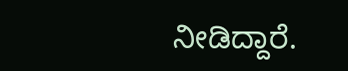ನೀಡಿದ್ದಾರೆ.